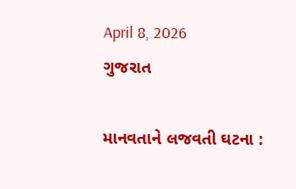April 8, 2026
ગુજરાત

માનવતાને લજવતી ઘટના :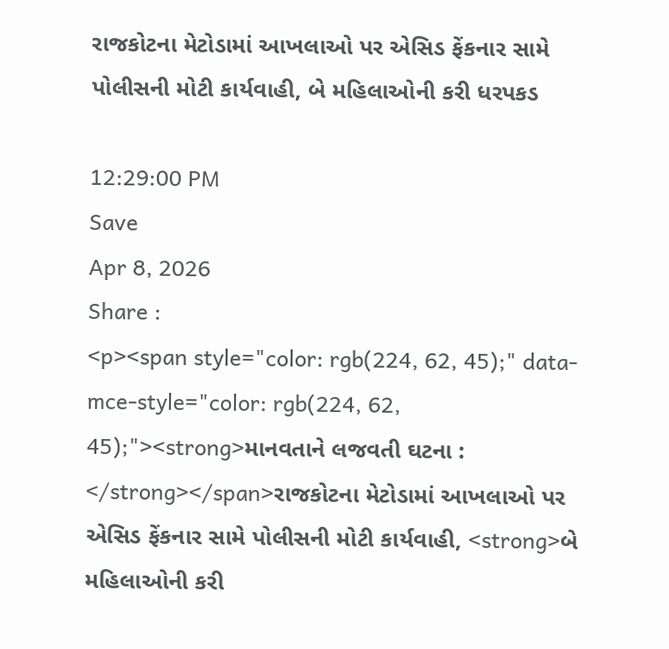રાજકોટના મેટોડામાં આખલાઓ પર એસિડ ફેંકનાર સામે પોલીસની મોટી કાર્યવાહી, બે મહિલાઓની કરી ધરપકડ

12:29:00 PM
Save
Apr 8, 2026
Share :
<p><span style="color: rgb(224, 62, 45);" data-mce-style="color: rgb(224, 62, 45);"><strong>માનવતાને લજવતી ઘટના : </strong></span>રાજકોટના મેટોડામાં આખલાઓ પર એસિડ ફેંકનાર સામે પોલીસની મોટી કાર્યવાહી, <strong>બે મહિલાઓની કરી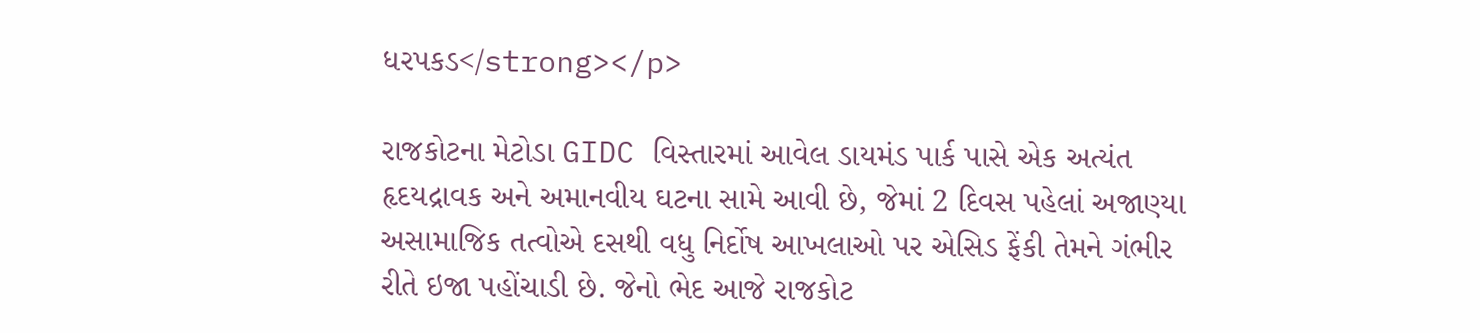ધરપકડ</strong></p>

રાજકોટના મેટોડા GIDC વિસ્તારમાં આવેલ ડાયમંડ પાર્ક પાસે એક અત્યંત હૃદયદ્રાવક અને અમાનવીય ઘટના સામે આવી છે, જેમાં 2 દિવસ પહેલાં અજાણ્યા અસામાજિક તત્વોએ દસથી વધુ નિર્દોષ આખલાઓ પર એસિડ ફેંકી તેમને ગંભીર રીતે ઇજા પહોંચાડી છે. જેનો ભેદ આજે રાજકોટ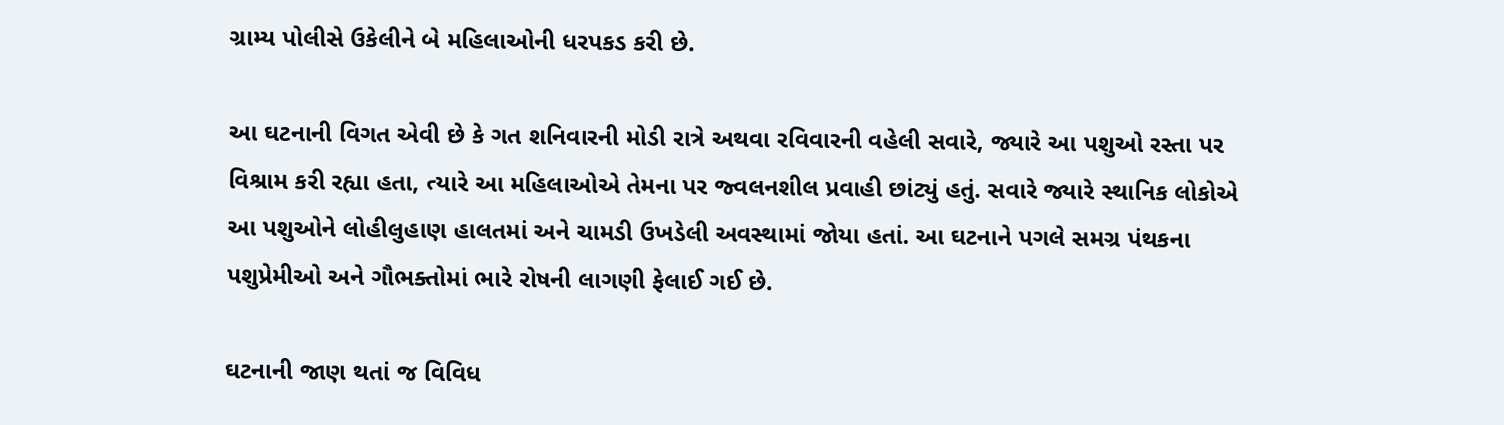ગ્રામ્ય પોલીસે ઉકેલીને બે મહિલાઓની ધરપકડ કરી છે.

આ ઘટનાની વિગત એવી છે કે ગત શનિવારની મોડી રાત્રે અથવા રવિવારની વહેલી સવારે, જ્યારે આ પશુઓ રસ્તા પર વિશ્રામ કરી રહ્યા હતા, ત્યારે આ મહિલાઓએ તેમના પર જ્વલનશીલ પ્રવાહી છાંટ્યું હતું. સવારે જ્યારે સ્થાનિક લોકોએ આ પશુઓને લોહીલુહાણ હાલતમાં અને ચામડી ઉખડેલી અવસ્થામાં જોયા હતાં. આ ઘટનાને પગલે સમગ્ર પંથકના પશુપ્રેમીઓ અને ગૌભક્તોમાં ભારે રોષની લાગણી ફેલાઈ ગઈ છે.

ઘટનાની જાણ થતાં જ વિવિધ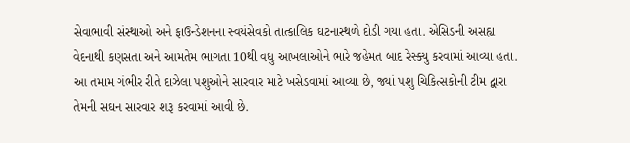સેવાભાવી સંસ્થાઓ અને ફાઉન્ડેશનના સ્વયંસેવકો તાત્કાલિક ઘટનાસ્થળે દોડી ગયા હતા. એસિડની અસહ્ય વેદનાથી કણસતા અને આમતેમ ભાગતા 10થી વધુ આખલાઓને ભારે જહેમત બાદ રેસ્ક્યુ કરવામાં આવ્યા હતા. આ તમામ ગંભીર રીતે દાઝેલા પશુઓને સારવાર માટે ખસેડવામાં આવ્યા છે, જ્યાં પશુ ચિકિત્સકોની ટીમ દ્વારા તેમની સઘન સારવાર શરૂ કરવામાં આવી છે.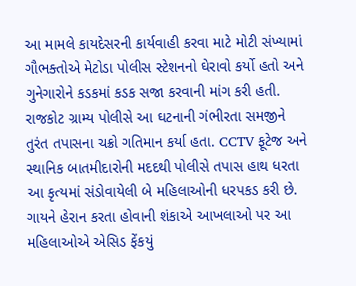આ મામલે કાયદેસરની કાર્યવાહી કરવા માટે મોટી સંખ્યામાં ગૌભક્તોએ મેટોડા પોલીસ સ્ટેશનનો ઘેરાવો કર્યો હતો અને ગુનેગારોને કડકમાં કડક સજા કરવાની માંગ કરી હતી. રાજકોટ ગ્રામ્ય પોલીસે આ ઘટનાની ગંભીરતા સમજીને તુરંત તપાસના ચક્રો ગતિમાન કર્યા હતા. CCTV ફૂટેજ અને સ્થાનિક બાતમીદારોની મદદથી પોલીસે તપાસ હાથ ધરતા આ કૃત્યમાં સંડોવાયેલી બે મહિલાઓની ધરપકડ કરી છે. ગાયને હેરાન કરતા હોવાની શંકાએ આખલાઓ પર આ મહિલાઓએ એસિડ ફેંકયું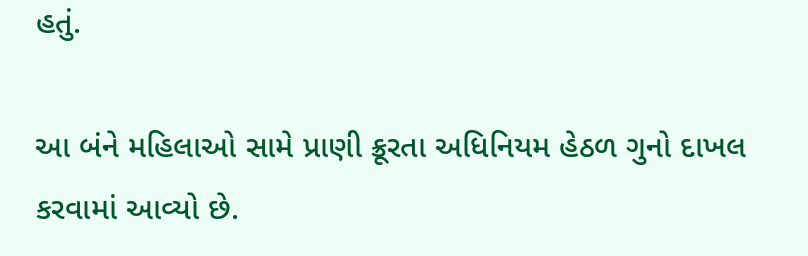હતું.

આ બંને મહિલાઓ સામે પ્રાણી ક્રૂરતા અધિનિયમ હેઠળ ગુનો દાખલ કરવામાં આવ્યો છે.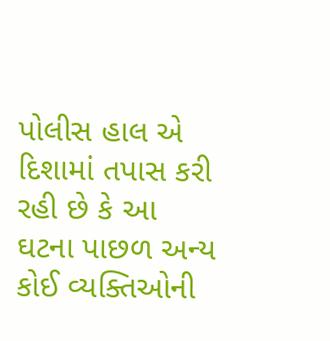પોલીસ હાલ એ દિશામાં તપાસ કરી રહી છે કે આ ઘટના પાછળ અન્ય કોઈ વ્યક્તિઓની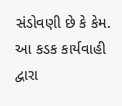સંડોવણી છે કે કેમ. આ કડક કાર્યવાહી દ્વારા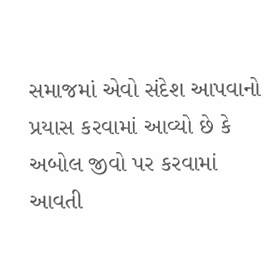સમાજમાં એવો સંદેશ આપવાનો પ્રયાસ કરવામાં આવ્યો છે કે અબોલ જીવો પર કરવામાં આવતી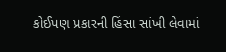કોઈપણ પ્રકારની હિંસા સાંખી લેવામાં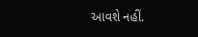આવશે નહીં.